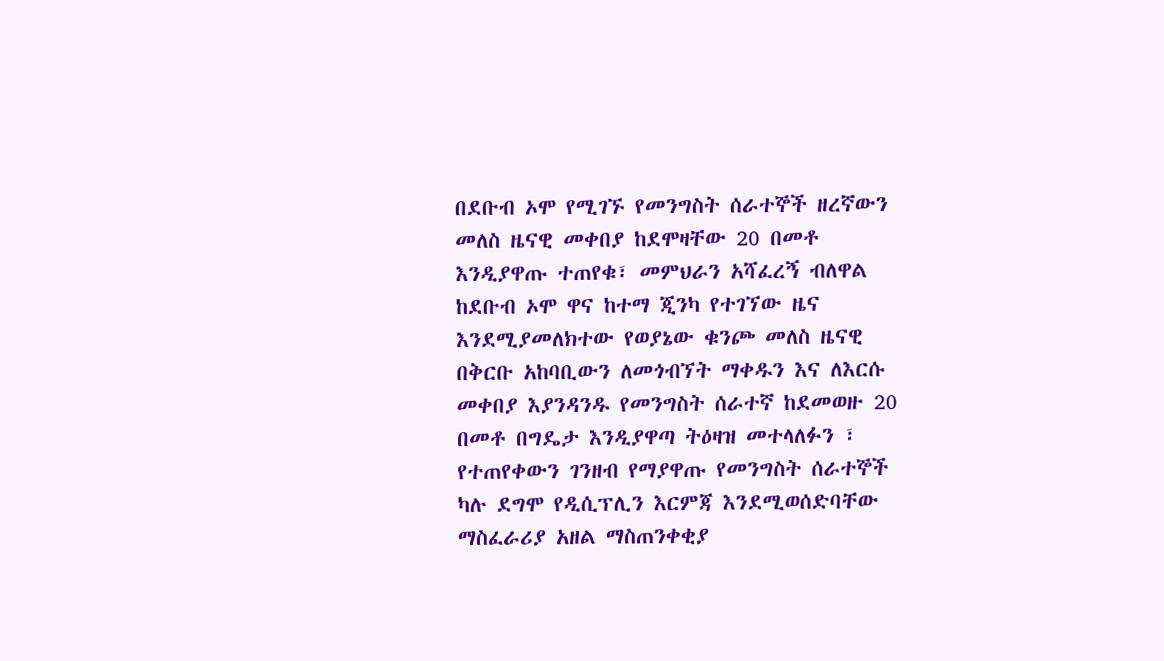በደቡብ ኦሞ የሚገኙ የመንግስት ሰራተኞች ዘረኛውን መለስ ዜናዊ መቀበያ ከደሞዛቸው 20 በመቶ እንዲያዋጡ ተጠየቁ፣ መምህራን አሻፈረኝ ብለዋል
ከደቡብ ኦሞ ዋና ከተማ ጂንካ የተገኘው ዜና እንደሚያመለክተው የወያኔው ቁንጮ መለስ ዜናዊ በቅርቡ አከባቢውን ለመጎብኘት ማቀዱን እና ለእርሱ መቀበያ እያንዳንዱ የመንግስት ሰራተኛ ከደመወዙ 20 በመቶ በግዴታ እንዲያዋጣ ትዕዛዝ መተላለፉን ፣ የተጠየቀውን ገንዘብ የማያዋጡ የመንግስት ሰራተኞች ካሉ ደግሞ የዲሲፕሊን እርምጃ እንደሚወሰድባቸው ማስፈራሪያ አዘል ማስጠንቀቂያ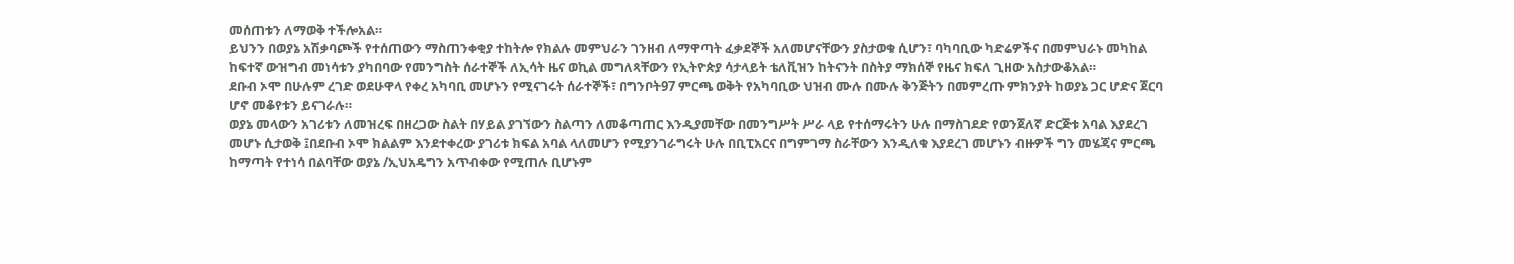መሰጠቱን ለማወቅ ተችሎአል።
ይህንን በወያኔ አሽቃባጮች የተሰጠውን ማስጠንቀቂያ ተከትሎ የክልሉ መምህራን ገንዘብ ለማዋጣት ፈቃደኞች አለመሆናቸውን ያስታወቁ ሲሆን፣ ባካባቢው ካድሬዎችና በመምህራኑ መካከል ከፍተኛ ውዝግብ መነሳቱን ያካበባው የመንግስት ሰራተኞች ለኢሳት ዜና ወኪል መግለጻቸውን የኢትዮጵያ ሳታላይት ቴለቪዝን ከትናንት በስትያ ማክሰኞ የዜና ክፍለ ጊዘው አስታውቆአል።
ደቡብ ኦሞ በሁሉም ረገድ ወደሁዋላ የቀረ አካባቢ መሆኑን የሚናገሩት ሰራተኞች፣ በግንቦት97 ምርጫ ወቅት የአካባቢው ህዝብ ሙሉ በሙሉ ቅንጅትን በመምረጡ ምክንያት ከወያኔ ጋር ሆድና ጀርባ ሆኖ መቆየቱን ይናገራሉ።
ወያኔ መላውን አገሪቱን ለመዝረፍ በዘረጋው ስልት በሃይል ያገኘውን ስልጣን ለመቆጣጠር እንዲያመቸው በመንግሥት ሥራ ላይ የተሰማሩትን ሁሉ በማስገደድ የወንጀለኛ ድርጅቱ አባል እያደረገ መሆኑ ሲታወቅ ፤በደቡብ ኦሞ ክልልም እንደተቀረው ያገሪቱ ክፍል አባል ላለመሆን የሚያንገራግሩት ሁሉ በቢፒአርና በግምገማ ስራቸውን እንዲለቁ እያደረገ መሆኑን ብዙዎች ግን መሄጃና ምርጫ ከማጣት የተነሳ በልባቸው ወያኔ /ኢህአዴግን አጥብቀው የሚጠሉ ቢሆኑም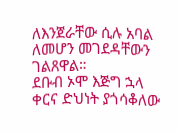ለእንጀራቸው ሲሉ አባል ለመሆን መገደዳቸውን ገልጸዋል።
ደቡብ ኦሞ እጅግ ኋላ ቀርና ድህነት ያጎሳቆለው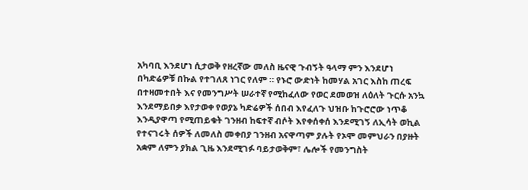አካባቢ እንደሆነ ሲታወቅ የዘረኛው መለስ ዜናዊ ጉብኝት ዓላማ ምን እንደሆነ በካድሬዎቹ በኩል የተገለጸ ነገር የለም ። የኑሮ ውድነት ከመሃል አገር እስከ ጠረፍ በተዛመተበት እና የመንግሥት ሠራተኛ የሚከፈለው የወር ደመወዝ ለዕለት ጉርሱ አንኳ እንደማይበቃ እየታወቀ የወያኔ ካድሬዎች ሰበብ እየፈለጉ ህዝቡ ከጉሮሮው ነጥቆ እንዲያዋጣ የሚጠይቁት ገንዘብ ከፍተኛ ብሶት እየቀሰቀሰ እንደሚገኝ ለኢሳት ወኪል የተናገሩት ሰዎች ለመለስ መቀበያ ገንዘብ አናዋጣም ያሉት የኦሞ መምህራን በያዙት አቋም ለምን ያክል ጊዜ እንደሚገፉ ባይታወቅም፣ ሌሎች የመንግስት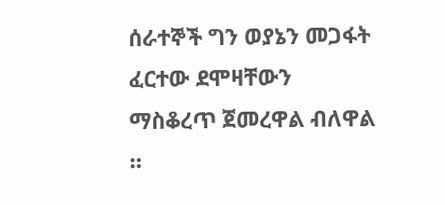ሰራተኞች ግን ወያኔን መጋፋት ፈርተው ደሞዛቸውን ማስቆረጥ ጀመረዋል ብለዋል ።